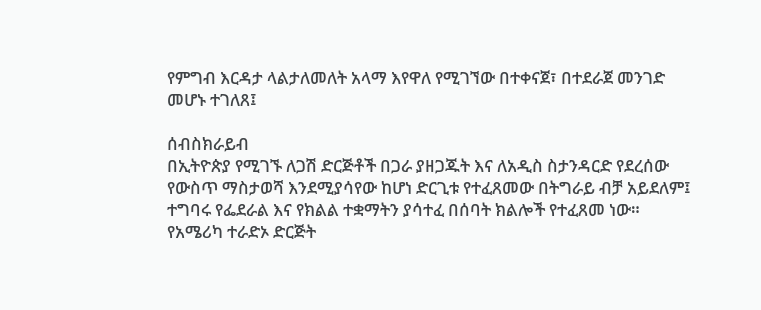የምግብ እርዳታ ላልታለመለት አላማ እየዋለ የሚገኘው በተቀናጀ፣ በተደራጀ መንገድ መሆኑ ተገለጸ፤

ሰብስክራይብ
በኢትዮጵያ የሚገኙ ለጋሽ ድርጅቶች በጋራ ያዘጋጁት እና ለአዲስ ስታንዳርድ የደረሰው የውስጥ ማስታወሻ እንደሚያሳየው ከሆነ ድርጊቱ የተፈጸመው በትግራይ ብቻ አይደለም፤ ተግባሩ የፌደራል እና የክልል ተቋማትን ያሳተፈ በሰባት ክልሎች የተፈጸመ ነው። የአሜሪካ ተራድኦ ድርጅት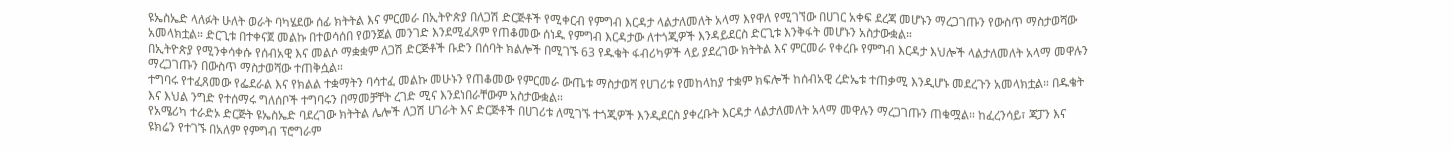ዩኤስኤድ ላለፉት ሁለት ወራት ባካሄደው ሰፊ ክትትል እና ምርመራ በኢትዮጵያ በለጋሽ ድርጅቶች የሚቀርብ የምግብ እርዳታ ላልታለመለት አላማ እየዋለ የሚገኘው በሀገር አቀፍ ደረጃ መሆኑን ማረጋገጡን የውስጥ ማስታወሻው አመላክቷል። ድርጊቱ በተቀናጀ መልኩ በተወሳሰበ የወንጀል መንገድ እንደሚፈጸም የጠቆመው ሰነዱ የምግብ እርዳታው ለተጎጂዎች እንዳይደርስ ድርጊቱ እንቅፋት መሆኑን አስታውቋል።
በኢትዮጵያ የሚንቀሳቀሱ የሰብአዊ እና መልሶ ማቋቋም ለጋሽ ድርጅቶች ቡድን በሰባት ክልሎች በሚገኙ 63 የዱቄት ፋብሪካዎች ላይ ያደረገው ክትትል እና ምርመራ የቀረቡ የምግብ እርዳታ እህሎች ላልታለመለት አላማ መዋሉን ማረጋገጡን በውስጥ ማስታወሻው ተጠቅሷል።
ተግባሩ የተፈጸመው የፌደራል እና የክልል ተቋማትን ባሳተፈ መልኩ መሁኑን የጠቆመው የምርመራ ውጤቱ ማስታወሻ የሀገሪቱ የመከላከያ ተቋም ክፍሎች ከሰብአዊ ረድኤቱ ተጠቃሚ እንዲሆኑ መደረጉን አመላክቷል። በዱቄት እና እህል ንግድ የተሰማሩ ግለሰቦች ተግባሩን በማመቻቸት ረገድ ሚና እንደነበራቸውም አስታውቋል።
የአሜሪካ ተራድኦ ድርጅት ዩኤስኤድ ባደረገው ክትትል ሌሎች ለጋሽ ሀገራት እና ድርጅቶች በሀገሪቱ ለሚገኙ ተጎጂዎች እንዲደርስ ያቀረቡት እርዳታ ላልታለመለት አላማ መዋሉን ማረጋገጡን ጠቁሟል። ከፈረንሳይ፣ ጃፓን እና ዩክሬን የተገኙ በአለም የምግብ ፕሮግራም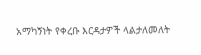አማካኝነት የቀረቡ እርዳታዎች ላልታለመለት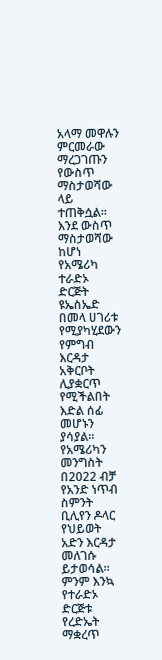አላማ መዋሉን ምርመራው ማረጋገጡን የውስጥ ማስታወሻው ላይ ተጠቅሷል።
እንደ ውስጥ ማስታወሻው ከሆነ የአሜሪካ ተራድኦ ድርጅት ዩኤስኤድ በመላ ሀገሪቱ የሚያካሂደውን የምግብ እርዳታ አቅርቦት ሊያቋርጥ የሚችልበት እድል ሰፊ መሆኑን ያሳያል። የአሜሪካን መንግስት በ2022 ብቻ የአንድ ነጥብ ስምንት ቢሊየን ዶላር የህይወት አድን እርዳታ መለገሱ ይታወሳል።
ምንም እንኳ የተራድኦ ድርጅቱ የረድኤት ማቋረጥ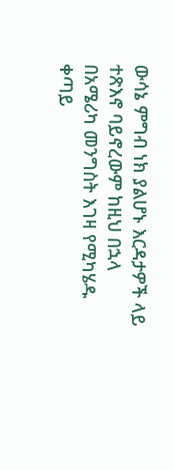ውሳኔ ምግብ ነክ ያልሆኑ እርዳታዎች ላይ ተጽእኖ ባይኖረውም ከዚህ በኋላ በአሜሪካ መንግስት እገዛ የሚካሄዱ ቀጣይ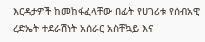እርዳታዎች ከመከፋፈላቸው በፊት የሀገሪቱ የሰብአዊ ረድኤት ተደራሽነት አሰራር አስቸኳይ እና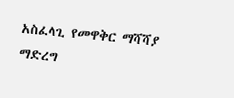አስፈላጊ የመዋቅር ማሻሻያ ማድረግ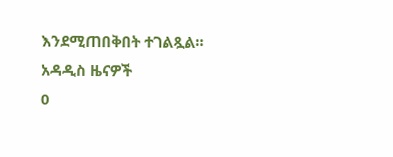እንደሚጠበቅበት ተገልጿል።
አዳዲስ ዜናዎች
0